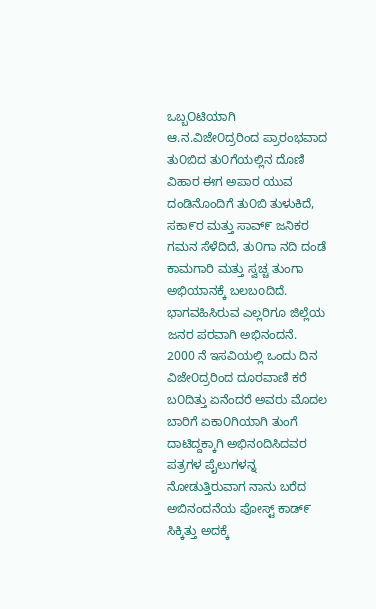ಒಬ್ಬOಟಿಯಾಗಿ ಆ.ನ.ವಿಜೇ೦ದ್ರರಿಂದ ಪ್ರಾರಂಭವಾದ ತು೦ಬಿದ ತು೦ಗೆಯಲ್ಲಿನ ದೊಣಿ ವಿಹಾರ ಈಗ ಅಪಾರ ಯುವ ದಂಡಿನೊಂದಿಗೆ ತು೦ಬಿ ತುಳುಕಿದೆ, ಸಕಾ೯ರ ಮತ್ತು ಸಾವ್೯ ಜನಿಕರ ಗಮನ ಸೆಳೆದಿದೆ, ತು೦ಗಾ ನದಿ ದಂಡೆ ಕಾಮಗಾರಿ ಮತ್ತು ಸ್ವಚ್ಚ ತುಂಗಾ ಅಭಿಯಾನಕ್ಕೆ ಬಲಬoದಿದೆ.
ಭಾಗವಹಿಸಿರುವ ಎಲ್ಲರಿಗೂ ಜಿಲ್ಲೆಯ ಜನರ ಪರವಾಗಿ ಅಭಿನಂದನೆ.
2000 ನೆ ಇಸವಿಯಲ್ಲಿ ಒಂದು ದಿನ ವಿಜೇ೦ದ್ರರಿಂದ ದೂರವಾಣಿ ಕರೆ ಬ೦ದಿತ್ತು ಏನೆಂದರೆ ಅವರು ಮೊದಲ ಬಾರಿಗೆ ಏಕಾ೦ಗಿಯಾಗಿ ತುಂಗೆ ದಾಟಿದ್ದಕ್ಕಾಗಿ ಅಭಿನoದಿಸಿದವರ ಪತ್ರಗಳ ಪೈಲುಗಳನ್ನ ನೋಡುತ್ತಿರುವಾಗ ನಾನು ಬರೆದ ಅಬಿನಂದನೆಯ ಪೋಸ್ಟ್ ಕಾಡ್೯ ಸಿಕ್ಕಿತ್ತು ಅದಕ್ಕೆ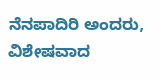ನೆನಪಾದಿರಿ ಅಂದರು, ವಿಶೇಷವಾದ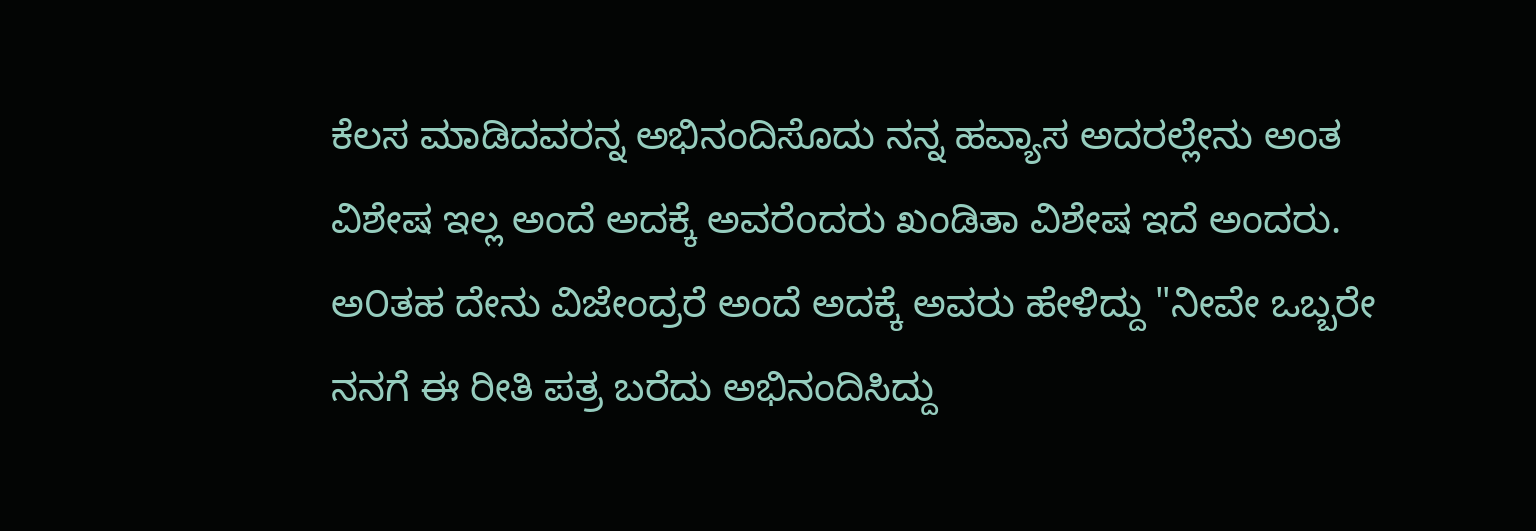ಕೆಲಸ ಮಾಡಿದವರನ್ನ ಅಭಿನಂದಿಸೊದು ನನ್ನ ಹವ್ಯಾಸ ಅದರಲ್ಲೇನು ಅಂತ ವಿಶೇಷ ಇಲ್ಲ ಅಂದೆ ಅದಕ್ಕೆ ಅವರೆoದರು ಖಂಡಿತಾ ವಿಶೇಷ ಇದೆ ಅಂದರು.
ಅ೦ತಹ ದೇನು ವಿಜೇಂದ್ರರೆ ಅಂದೆ ಅದಕ್ಕೆ ಅವರು ಹೇಳಿದ್ದು "ನೀವೇ ಒಬ್ಬರೇ ನನಗೆ ಈ ರೀತಿ ಪತ್ರ ಬರೆದು ಅಭಿನಂದಿಸಿದ್ದು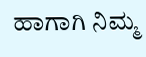ಹಾಗಾಗಿ ನಿಮ್ಮ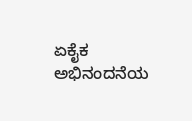ಏಕೈಕ ಅಭಿನಂದನೆಯ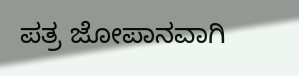ಪತ್ರ ಜೋಪಾನವಾಗಿ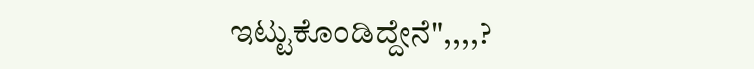ಇಟ್ಟುಕೊಂಡಿದ್ದೇನೆ",,,,?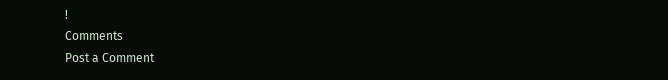!
Comments
Post a Comment